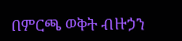በምርጫ ወቅት ብዙኃን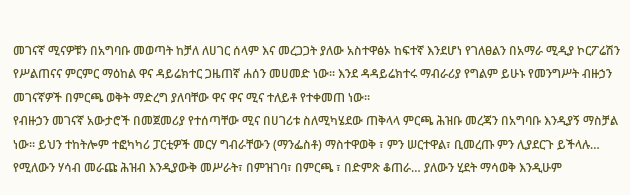መገናኛ ሚናዎቹን በአግባቡ መወጣት ከቻለ ለሀገር ሰላም እና መረጋጋት ያለው አስተዋፅኦ ከፍተኛ እንደሆነ የገለፀልን በአማራ ሚዲያ ኮርፖሬሽን የሥልጠናና ምርምር ማዕከል ዋና ዳይሬክተር ጋዜጠኛ ሐሰን መሀመድ ነው፡፡ እንደ ዳዳይሬክተሩ ማብራሪያ የግልም ይሁኑ የመንግሥት ብዙኃን መገናኛዎች በምርጫ ወቅት ማድረግ ያለባቸው ዋና ዋና ሚና ተለይቶ የተቀመጠ ነው፡፡
የብዙኃን መገናኛ አውታሮች በመጀመሪያ የተሰጣቸው ሚና በሀገሪቱ ስለሚካሄደው ጠቅላላ ምርጫ ሕዝቡ መረጃን በአግባቡ እንዲያኝ ማስቻል ነው፡፡ ይህን ተከትሎም ተፎካካሪ ፓርቲዎች መርሃ ግብራቸውን (ማንፌስቶ) ማስተዋወቅ ፣ ምን ሠርተዋል፣ ቢመረጡ ምን ሊያደርጉ ይችላሉ… የሚለውን ሃሳብ መራጩ ሕዝብ እንዲያውቅ መሥራት፣ በምዝገባ፣ በምርጫ ፣ በድምጽ ቆጠራ… ያለውን ሂደት ማሳወቅ እንዲሁም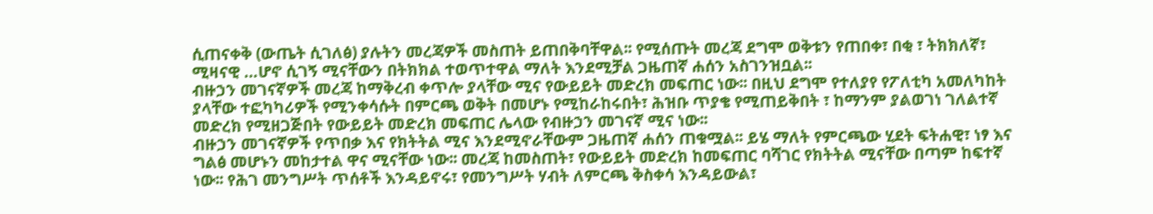ሲጠናቀቅ (ውጤት ሲገለፅ) ያሉትን መረጃዎች መስጠት ይጠበቅባቸዋል፡፡ የሚሰጡት መረጃ ደግሞ ወቅቱን የጠበቀ፣ በቂ ፣ ትክክለኛ፣ ሚዛናዊ …ሆኖ ሲገኝ ሚናቸውን በትክክል ተወጥተዋል ማለት እንደሚቻል ጋዜጠኛ ሐሰን አስገንዝቧል፡፡
ብዙኃን መገናኛዎች መረጃ ከማቅረብ ቀጥሎ ያላቸው ሚና የውይይት መድረክ መፍጠር ነው፡፡ በዚህ ደግሞ የተለያየ የፖለቲካ አመለካከት ያላቸው ተፎካካሪዎች የሚንቀሳሱት በምርጫ ወቅት በመሆኑ የሚከራከሩበት፣ ሕዝቡ ጥያቄ የሚጠይቅበት ፣ ከማንም ያልወገነ ገለልተኛ መድረክ የሚዘጋጅበት የውይይት መድረክ መፍጠር ሌላው የብዙኃን መገናኛ ሚና ነው፡፡
ብዙኃን መገናኛዎች የጥበቃ እና የክትትል ሚና እንደሚኖራቸውም ጋዜጠኛ ሐሰን ጠቁሟል፡፡ ይሄ ማለት የምርጫው ሂደት ፍትሐዊ፣ ነፃ እና ግልፅ መሆኑን መከታተል ዋና ሚናቸው ነው፡፡ መረጃ ከመስጠት፣ የውይይት መድረክ ከመፍጠር ባሻገር የክትትል ሚናቸው በጣም ከፍተኛ ነው፡፡ የሕገ መንግሥት ጥሰቶች እንዳይኖሩ፣ የመንግሥት ሃብት ለምርጫ ቅስቀሳ እንዳይውል፣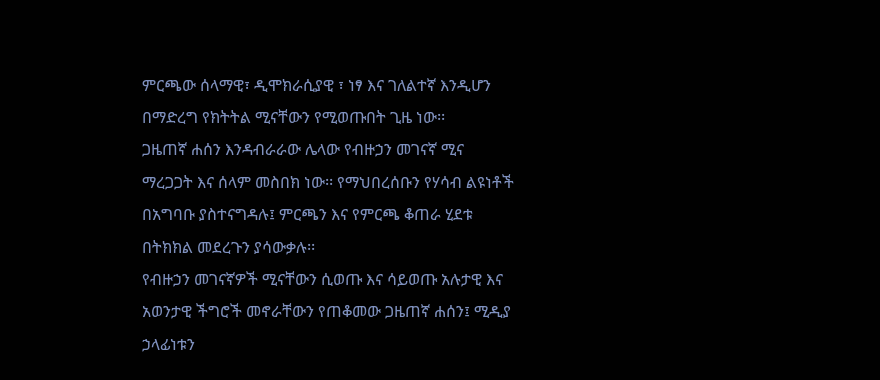ምርጫው ሰላማዊ፣ ዲሞክራሲያዊ ፣ ነፃ እና ገለልተኛ እንዲሆን በማድረግ የክትትል ሚናቸውን የሚወጡበት ጊዜ ነው፡፡
ጋዜጠኛ ሐሰን እንዳብራራው ሌላው የብዙኃን መገናኛ ሚና ማረጋጋት እና ሰላም መስበክ ነው፡፡ የማህበረሰቡን የሃሳብ ልዩነቶች በአግባቡ ያስተናግዳሉ፤ ምርጫን እና የምርጫ ቆጠራ ሂደቱ በትክክል መደረጉን ያሳውቃሉ፡፡
የብዙኃን መገናኛዎች ሚናቸውን ሲወጡ እና ሳይወጡ አሉታዊ እና አወንታዊ ችግሮች መኖራቸውን የጠቆመው ጋዜጠኛ ሐሰን፤ ሚዲያ ኃላፊነቱን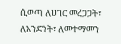ሲወጣ ለሀገር መረጋጋት፣ ለአንድነት፣ ለመተማመን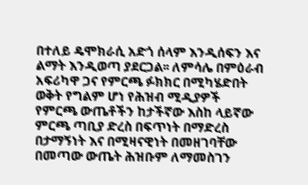በተለይ ዴሞክራሲ አድጎ ሰላም እንዲሰፍን እና ልማት እንዲወጣ ያደርጋል፡፡ ለምሳሌ በምዕራብ አፍሪካዋ ጋና የምርጫ ፉክክር በሚካሄድበት ወቅት የግልም ሆነ የሕዝብ ሚዲያዎች የምርጫ ውጤቶችን ከታችኛው እስከ ላይኛው ምርጫ ጣቢያ ድረስ በፍጥነት በማድረስ በታማኝነት እና በሚዛናዊነት በመዘገባቸው በመጣው ውጤት ሕዝቡም ለማመስገን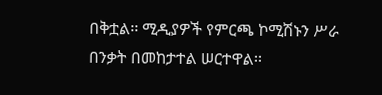በቅቷል፡፡ ሚዲያዎች የምርጫ ኮሚሽኑን ሥራ በንቃት በመከታተል ሠርተዋል፡፡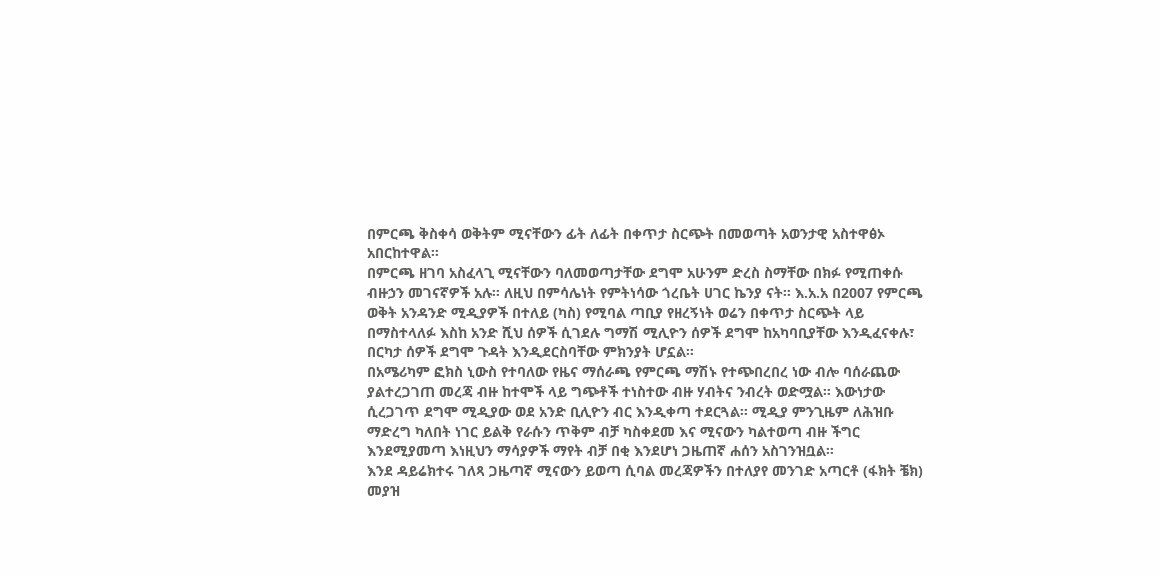በምርጫ ቅስቀሳ ወቅትም ሚናቸውን ፊት ለፊት በቀጥታ ስርጭት በመወጣት አወንታዊ አስተዋፅኦ አበርከተዋል፡፡
በምርጫ ዘገባ አስፈላጊ ሚናቸውን ባለመወጣታቸው ደግሞ አሁንም ድረስ ስማቸው በክፉ የሚጠቀሱ ብዙኃን መገናኛዎች አሉ፡፡ ለዚህ በምሳሌነት የምትነሳው ጎረቤት ሀገር ኬንያ ናት፡፡ እ.አ.አ በ2007 የምርጫ ወቅት አንዳንድ ሚዲያዎች በተለይ (ካስ) የሚባል ጣቢያ የዘረኝነት ወሬን በቀጥታ ስርጭት ላይ በማስተላለፉ እስከ አንድ ሺህ ሰዎች ሲገደሉ ግማሽ ሚሊዮን ሰዎች ደግሞ ከአካባቢያቸው እንዲፈናቀሉ፣ በርካታ ሰዎች ደግሞ ጉዳት እንዲደርስባቸው ምክንያት ሆኗል፡፡
በአሜሪካም ፎክስ ኒውስ የተባለው የዜና ማሰራጫ የምርጫ ማሽኑ የተጭበረበረ ነው ብሎ ባሰራጨው ያልተረጋገጠ መረጃ ብዙ ከተሞች ላይ ግጭቶች ተነስተው ብዙ ሃብትና ንብረት ወድሟል፡፡ እውነታው ሲረጋገጥ ደግሞ ሚዲያው ወደ አንድ ቢሊዮን ብር እንዲቀጣ ተደርጓል፡፡ ሚዲያ ምንጊዜም ለሕዝቡ ማድረግ ካለበት ነገር ይልቅ የራሱን ጥቅም ብቻ ካስቀደመ እና ሚናውን ካልተወጣ ብዙ ችግር እንደሚያመጣ እነዚህን ማሳያዎች ማየት ብቻ በቂ እንደሆነ ጋዜጠኛ ሐሰን አስገንዝቧል፡፡
እንደ ዳይሬክተሩ ገለጻ ጋዜጣኛ ሚናውን ይወጣ ሲባል መረጃዎችን በተለያየ መንገድ አጣርቶ (ፋክት ቼክ) መያዝ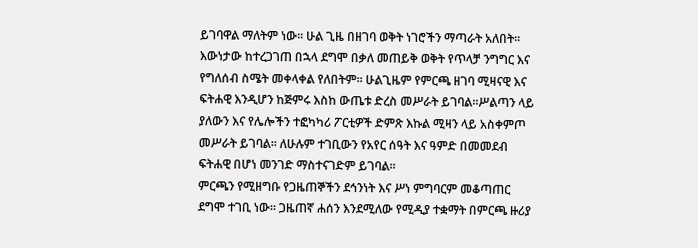ይገባዋል ማለትም ነው፡፡ ሁል ጊዜ በዘገባ ወቅት ነገሮችን ማጣራት አለበት፡፡ እውነታው ከተረጋገጠ በኋላ ደግሞ በቃለ መጠይቅ ወቅት የጥላቻ ንግግር እና የግለሰብ ስሜት መቀላቀል የለበትም፡፡ ሁልጊዜም የምርጫ ዘገባ ሚዛናዊ እና ፍትሐዊ እንዲሆን ከጅምሩ እስከ ውጤቱ ድረስ መሥራት ይገባል፡፡ሥልጣን ላይ ያለውን እና የሌሎችን ተፎካካሪ ፖርቲዎች ድምጽ እኩል ሚዛን ላይ አስቀምጦ መሥራት ይገባል፡፡ ለሁሉም ተገቢውን የአየር ሰዓት እና ዓምድ በመመደብ ፍትሐዊ በሆነ መንገድ ማስተናገድም ይገባል፡፡
ምርጫን የሚዘግቡ የጋዜጠኞችን ደኅንነት እና ሥነ ምግባርም መቆጣጠር ደግሞ ተገቢ ነው፡፡ ጋዜጠኛ ሐሰን እንደሚለው የሚዲያ ተቋማት በምርጫ ዙሪያ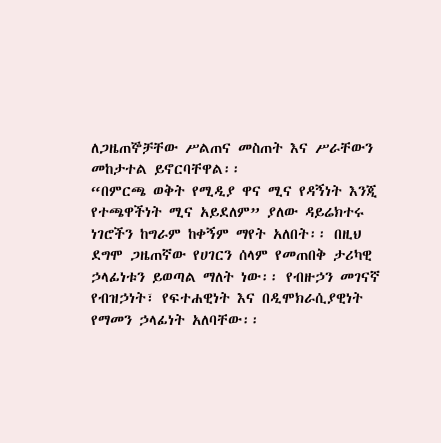ለጋዜጠኞቻቸው ሥልጠና መስጠት እና ሥራቸውን መከታተል ይኖርባቸዋል፡፡
“በምርጫ ወቅት የሚዲያ ዋና ሚና የዳኝነት እንጂ የተጫዋችነት ሚና አይደለም” ያለው ዳይሬክተሩ ነገሮችን ከግራም ከቀኝም ማየት አለበት፡፡ በዚህ ደግሞ ጋዜጠኛው የሀገርን ሰላም የመጠበቅ ታሪካዊ ኃላፊነቱን ይወጣል ማለት ነው፡፡ የብዙኃን መገናኛ የብዝኃነት፣ የፍተሐዊነት እና በዲሞክራሲያዊነት የማመን ኃላፊነት አለባቸው፡፡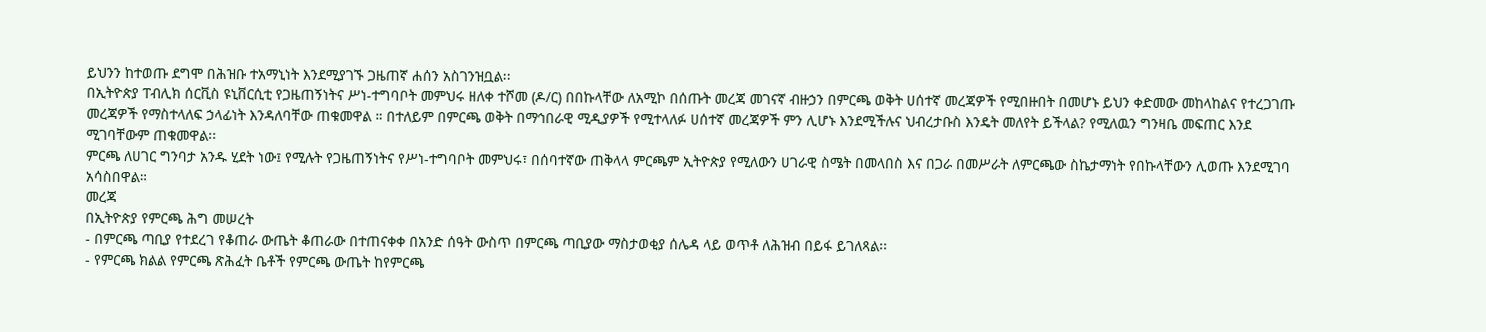ይህንን ከተወጡ ደግሞ በሕዝቡ ተአማኒነት እንደሚያገኙ ጋዜጠኛ ሐሰን አስገንዝቧል፡፡
በኢትዮጵያ ፐብሊክ ሰርቪስ ዩኒቨርሲቲ የጋዜጠኝነትና ሥነ-ተግባቦት መምህሩ ዘለቀ ተሾመ (ዶ/ር) በበኩላቸው ለአሚኮ በሰጡት መረጃ መገናኛ ብዙኃን በምርጫ ወቅት ሀሰተኛ መረጃዎች የሚበዙበት በመሆኑ ይህን ቀድመው መከላከልና የተረጋገጡ መረጃዎች የማስተላለፍ ኃላፊነት እንዳለባቸው ጠቁመዋል ። በተለይም በምርጫ ወቅት በማኅበራዊ ሚዲያዎች የሚተላለፉ ሀሰተኛ መረጃዎች ምን ሊሆኑ እንደሚችሉና ህብረታቡስ እንዴት መለየት ይችላል? የሚለዉን ግንዛቤ መፍጠር እንደ ሚገባቸውም ጠቁመዋል፡፡
ምርጫ ለሀገር ግንባታ አንዱ ሂደት ነው፤ የሚሉት የጋዜጠኝነትና የሥነ-ተግባቦት መምህሩ፣ በሰባተኛው ጠቅላላ ምርጫም ኢትዮጵያ የሚለውን ሀገራዊ ስሜት በመላበስ እና በጋራ በመሥራት ለምርጫው ስኬታማነት የበኩላቸውን ሊወጡ እንደሚገባ አሳስበዋል።
መረጃ
በኢትዮጵያ የምርጫ ሕግ መሠረት
- በምርጫ ጣቢያ የተደረገ የቆጠራ ውጤት ቆጠራው በተጠናቀቀ በአንድ ሰዓት ውስጥ በምርጫ ጣቢያው ማስታወቂያ ሰሌዳ ላይ ወጥቶ ለሕዝብ በይፋ ይገለጻል፡፡
- የምርጫ ክልል የምርጫ ጽሕፈት ቤቶች የምርጫ ውጤት ከየምርጫ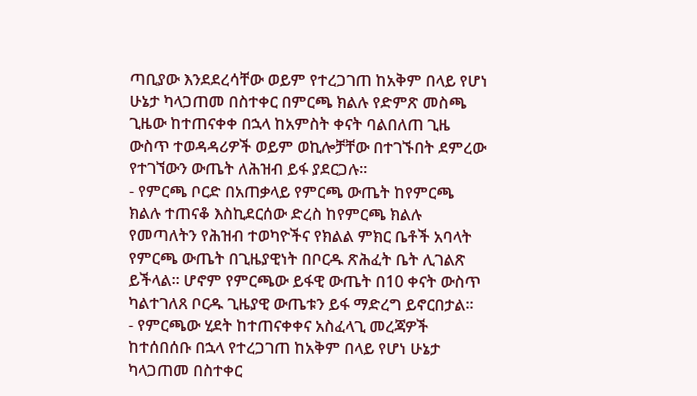ጣቢያው እንደደረሳቸው ወይም የተረጋገጠ ከአቅም በላይ የሆነ ሁኔታ ካላጋጠመ በስተቀር በምርጫ ክልሉ የድምጽ መስጫ ጊዜው ከተጠናቀቀ በኋላ ከአምስት ቀናት ባልበለጠ ጊዜ ውስጥ ተወዳዳሪዎች ወይም ወኪሎቻቸው በተገኙበት ደምረው የተገኘውን ውጤት ለሕዝብ ይፋ ያደርጋሉ፡፡
- የምርጫ ቦርድ በአጠቃላይ የምርጫ ውጤት ከየምርጫ ክልሉ ተጠናቆ እስኪደርሰው ድረስ ከየምርጫ ክልሉ የመጣለትን የሕዝብ ተወካዮችና የክልል ምክር ቤቶች አባላት የምርጫ ውጤት በጊዜያዊነት በቦርዱ ጽሕፈት ቤት ሊገልጽ ይችላል፡፡ ሆኖም የምርጫው ይፋዊ ውጤት በ10 ቀናት ውስጥ ካልተገለጸ ቦርዱ ጊዜያዊ ውጤቱን ይፋ ማድረግ ይኖርበታል፡፡
- የምርጫው ሂደት ከተጠናቀቀና አስፈላጊ መረጃዎች ከተሰበሰቡ በኋላ የተረጋገጠ ከአቅም በላይ የሆነ ሁኔታ ካላጋጠመ በስተቀር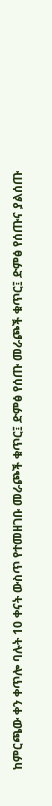ከምርጫው ቀን ቀጥሎ ባሉት 10 ቀናት ውስጥ የተመዘገቡ መራጮች ቁጥር፤ ድምፅ የሰጡ መራጮች ቁጥር፤ ድምፅ የሰጡና ያልሰጡ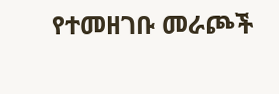የተመዘገቡ መራጮች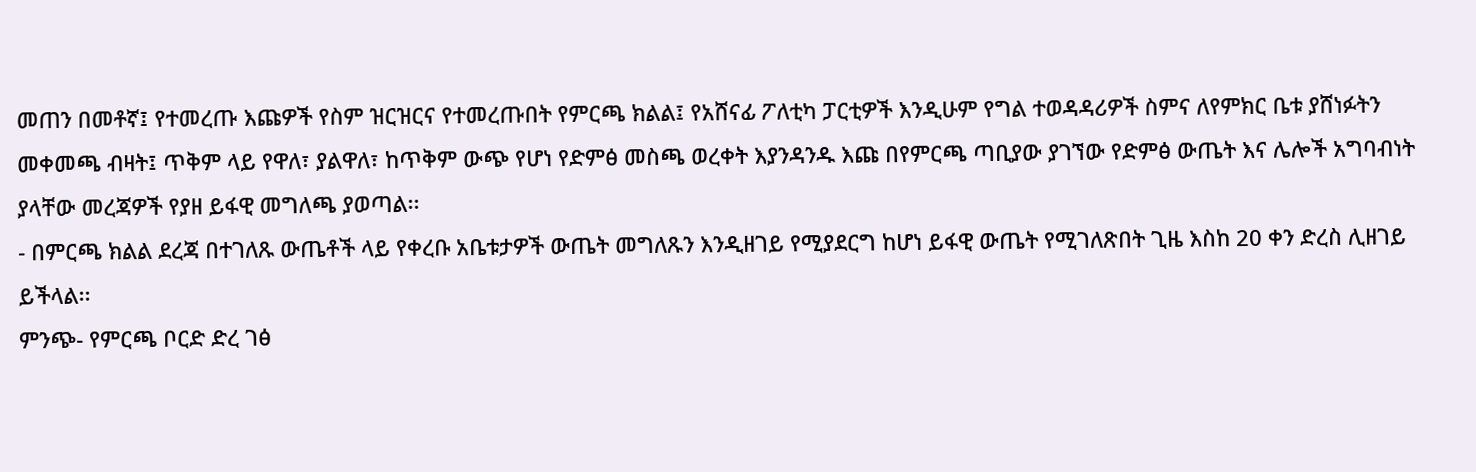መጠን በመቶኛ፤ የተመረጡ እጩዎች የስም ዝርዝርና የተመረጡበት የምርጫ ክልል፤ የአሸናፊ ፖለቲካ ፓርቲዎች እንዲሁም የግል ተወዳዳሪዎች ስምና ለየምክር ቤቱ ያሸነፉትን መቀመጫ ብዛት፤ ጥቅም ላይ የዋለ፣ ያልዋለ፣ ከጥቅም ውጭ የሆነ የድምፅ መስጫ ወረቀት እያንዳንዱ እጩ በየምርጫ ጣቢያው ያገኘው የድምፅ ውጤት እና ሌሎች አግባብነት ያላቸው መረጃዎች የያዘ ይፋዊ መግለጫ ያወጣል፡፡
- በምርጫ ክልል ደረጃ በተገለጹ ውጤቶች ላይ የቀረቡ አቤቱታዎች ውጤት መግለጹን እንዲዘገይ የሚያደርግ ከሆነ ይፋዊ ውጤት የሚገለጽበት ጊዜ እስከ 20 ቀን ድረስ ሊዘገይ ይችላል፡፡
ምንጭ- የምርጫ ቦርድ ድረ ገፅ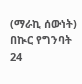(ማራኪ ሰውነት)
በኲር የግንባት 24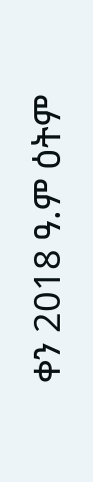ቀን 2018 ዓ.ም ዕትም